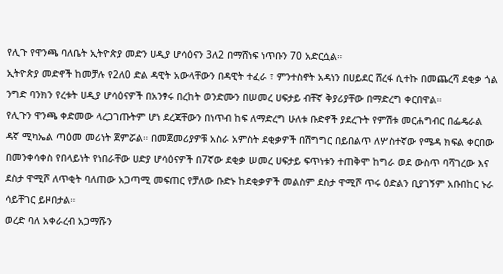የሊጉ የዋንጫ ባለቤት ኢትዮጵያ መድን ሀዲያ ሆሳዕናን 3ለ2 በማሸነፍ ነጥቡን 70 አድርሷል።
ኢትዮጵያ መድኖች ከመቻሉ የ2ለ0 ድል ዳዊት አውላቸውን በዳዊት ተፈራ ፣ ምንተስኖት አዳነን በሀይደር ሸረፋ ሲተኩ በመጨረሻ ደቂቃ ጎል ንግድ ባንክን የረቱት ሀዲያ ሆሳዕናዎች በአንፃሩ በረከት ወንድሙን በሠመረ ሀፍታይ ብቸኛ ቅያሪያቸው በማድረግ ቀርበዋል።
የሊጉን ዋንጫ ቀድመው ላረጋገጡትም ሆነ ደረጃቸውን በነጥብ ከፍ ለማድረግ ሁለቱ ቡድኖች ያደረጉት የምሽቱ መርሐግብር በፌዴራል ዳኛ ሚካኤል ጣዕመ መሪነት ጀምሯል። በመጀመሪያዎቹ አስራ አምስት ደቂቃዎች በሽግግር በይበልጥ ለሦስተኛው የሜዳ ክፍል ቀርበው በመንቀሳቀስ የበላይነት የነበራቸው ሀድያ ሆሳዕናዎች በ7ኛው ደቂቃ ሠመረ ሀፍታይ ፍጥነቱን ተጠቅሞ ከግራ ወደ ውስጥ ባሻገረው እና ደስታ ዋሚሾ ለጥቂት ባለጠው አጋጣሚ መፍጠር የቻለው ቡድኑ ከደቂቃዎች መልስም ደስታ ዋሚሾ ጥሩ ዕድልን ቢያገኝም አቡበከር ኑራ ሳይቸገር ይዞበታል።
ወረድ ባለ አቀራረብ አጋማሹን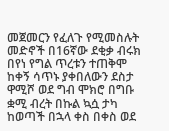መጀመርን የፈለጉ የሚመስሉት መድኖች በ16ኛው ደቂቃ ብሩክ በየነ የግል ጥረቱን ተጠቅሞ ከቀኝ ሳጥኑ ያቀበለውን ደስታ ዋሚሾ ወደ ግብ ሞክሮ በግቡ ቋሚ ብረት በኩል ኳሷ ታካ ከወጣች በኋላ ቀስ በቀስ ወደ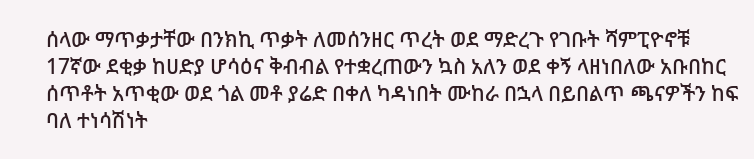ሰላው ማጥቃታቸው በንክኪ ጥቃት ለመሰንዘር ጥረት ወደ ማድረጉ የገቡት ሻምፒዮኖቹ 17ኛው ደቂቃ ከሀድያ ሆሳዕና ቅብብል የተቋረጠውን ኳስ አለን ወደ ቀኝ ላዘነበለው አቡበከር ሰጥቶት አጥቂው ወደ ጎል መቶ ያሬድ በቀለ ካዳነበት ሙከራ በኋላ በይበልጥ ጫናዎችን ከፍ ባለ ተነሳሽነት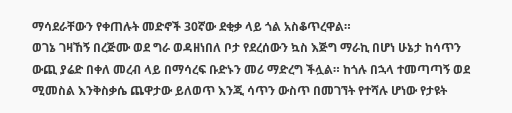ማሳደራቸውን የቀጠሉት መድኖች 30ኛው ደቂቃ ላይ ጎል አስቆጥረዋል።
ወገኔ ገዛኸኝ በረጅሙ ወደ ግራ ወዳዘነበለ ቦታ የደረሰውን ኳስ እጅግ ማራኪ በሆነ ሁኔታ ከሳጥን ውጪ ያሬድ በቀለ መረብ ላይ በማሳረፍ ቡድኑን መሪ ማድረግ ችሏል። ከጎሉ በኋላ ተመጣጣኝ ወደ ሚመስል እንቅስቃሴ ጨዋታው ይለወጥ እንጂ ሳጥን ውስጥ በመገኘት የተሻሉ ሆነው የታዩት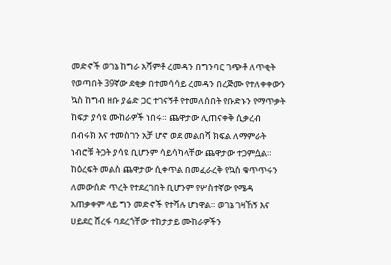መድኖች ወገኔ ከግራ አሻምቶ ረመዳን በግንባር ገጭቶ ለጥቂት የወጣበት 39ኛው ደቂቃ በተመሳሳይ ረመዳን በረጅሙ የተለቀቀውን ኳስ ከግብ ዘቡ ያሬድ ጋር ተገናኝቶ የተመለሰበት የቡድኑን የማጥቃት ከፍታ ያሳዩ ሙከራዎች ነበሩ። ጨዋታው ሊጠናቀቅ ሲቃረብ በብሩክ እና ተመስገን አቻ ሆኖ ወደ መልበሻ ክፍል ለማምራት ነብሮቹ ትጋት ያሳዩ ቢሆንም ሳይሳካላቸው ጨዋታው ተጋምሷል።
ከዕረፍት መልስ ጨዋታው ሲቀጥል በመፈራረቅ የኳስ ቁጥጥሩን ለመውሰድ ጥረት የተደረገበት ቢሆንም የሦስተኛው የሜዳ አጠቃቀም ላይ ግን መድኖች የተሻሉ ሆነዋል። ወገኔ ገዛኸኝ እና ሀይደር ሸረፋ ባደረጎቸው ተከታታይ ሙከራዎችን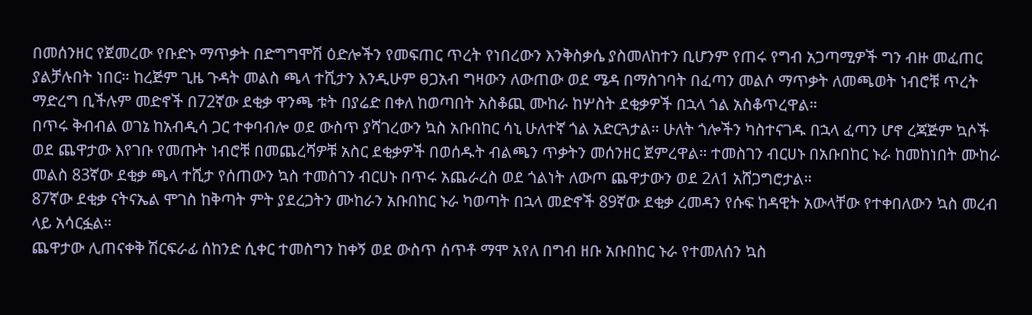በመሰንዘር የጀመረው የቡድኑ ማጥቃት በድግግሞሽ ዕድሎችን የመፍጠር ጥረት የነበረውን እንቅስቃሴ ያስመለከተን ቢሆንም የጠሩ የግብ አጋጣሚዎች ግን ብዙ መፈጠር ያልቻሉበት ነበር። ከረጅም ጊዜ ጉዳት መልስ ጫላ ተሺታን እንዲሁም ፀጋአብ ግዛውን ለውጠው ወደ ሜዳ በማስገባት በፈጣን መልሶ ማጥቃት ለመጫወት ነብሮቹ ጥረት ማድረግ ቢችሉም መድኖች በ72ኛው ደቂቃ ዋንጫ ቱት በያሬድ በቀለ ከወጣበት አስቆጪ ሙከራ ከሦስት ደቂቃዎች በኋላ ጎል አስቆጥረዋል።
በጥሩ ቅብብል ወገኔ ከአብዲሳ ጋር ተቀባብሎ ወደ ውስጥ ያሻገረውን ኳስ አቡበከር ሳኒ ሁለተኛ ጎል አድርጓታል። ሁለት ጎሎችን ካስተናገዱ በኋላ ፈጣን ሆኖ ረጃጅም ኳሶች ወደ ጨዋታው እየገቡ የመጡት ነብሮቹ በመጨረሻዎቹ አስር ደቂቃዎች በወሰዱት ብልጫን ጥቃትን መሰንዘር ጀምረዋል። ተመስገን ብርሀኑ በአቡበከር ኑራ ከመከነበት ሙከራ መልስ 83ኛው ደቂቃ ጫላ ተሺታ የሰጠውን ኳስ ተመስገን ብርሀኑ በጥሩ አጨራረስ ወደ ጎልነት ለውጦ ጨዋታውን ወደ 2ለ1 አሸጋግሮታል።
87ኛው ደቂቃ ናትናኤል ሞገስ ከቅጣት ምት ያደረጋትን ሙከራን አቡበከር ኑራ ካወጣት በኋላ መድኖች 89ኛው ደቂቃ ረመዳን የሱፍ ከዳዊት አውላቸው የተቀበለውን ኳስ መረብ ላይ አሳርፏል።
ጨዋታው ሊጠናቀቅ ሽርፍራፊ ሰከንድ ሲቀር ተመስግን ከቀኝ ወደ ውስጥ ሰጥቶ ማሞ አየለ በግብ ዘቡ አቡበከር ኑራ የተመለሰን ኳስ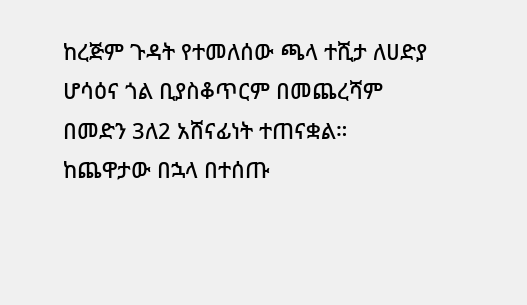ከረጅም ጉዳት የተመለሰው ጫላ ተሺታ ለሀድያ ሆሳዕና ጎል ቢያስቆጥርም በመጨረሻም በመድን 3ለ2 አሸናፊነት ተጠናቋል።
ከጨዋታው በኋላ በተሰጡ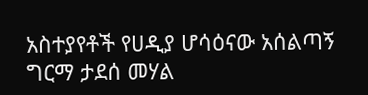አስተያየቶች የሀዲያ ሆሳዕናው አሰልጣኝ ግርማ ታደሰ መሃል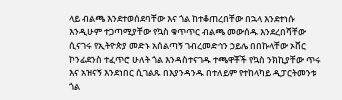ላይ ብልጫ እንደተወሰደባቸው እና ጎል ከተቆጠረበቸው በኋላ እንደተነሱ እንዲሁም ተጋጣሚያቸው የኳስ ቁጥጥር ብልጫ መውሰዱ እንደረበሻቸው ሲናገሩ የኢትዮጵያ መድኑ አሰልጣኝ ገብረመድኅን ኃይሌ በበኩላቸው ኦቨር ኮንፊደንስ ተፈጥሮ ሁለት ጎል እንዳስተናገዱ ተጫዋቾች የኳስ ንክኪያቸው ጥሩ እና አዝናኝ እንደነበር ሲገልጹ በእያንዳንዱ በተለይም የተከላካይ ዲፓርትመንቱ ጎል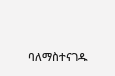ባለማስተናገዱ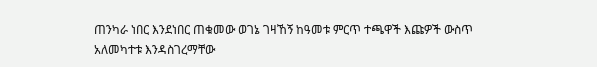ጠንካራ ነበር እንደነበር ጠቁመው ወገኔ ገዛኸኝ ከዓመቱ ምርጥ ተጫዋች እጩዎች ውስጥ አለመካተቱ እንዳስገረማቸው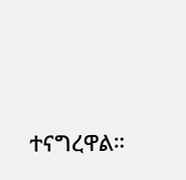ተናግረዋል።